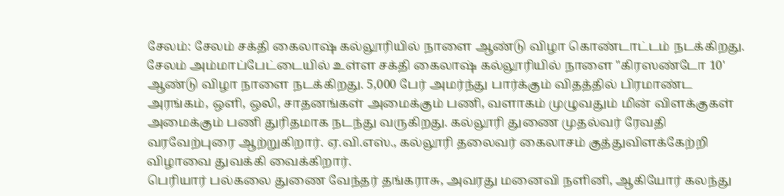சேலம்: சேலம் சக்தி கைலாஷ் கல்லூரியில் நாளை ஆண்டு விழா கொண்டாட்டம் நடக்கிறது. சேலம் அம்மாப்பேட்டையில் உள்ள சக்தி கைலாஷ் கல்லூரியில் நாளை "கிரஸண்டோ 10' ஆண்டு விழா நாளை நடக்கிறது. 5,000 பேர் அமர்ந்து பார்க்கும் விதத்தில் பிரமாண்ட அரங்கம், ஒளி, ஒலி, சாதனங்கள் அமைக்கும் பணி, வளாகம் முழுவதும் மின் விளக்குகள் அமைக்கும் பணி துரிதமாக நடந்து வருகிறது. கல்லூரி துணை முதல்வர் ரேவதி வரவேற்புரை ஆற்றுகிறார். ஏ.வி.எஸ்., கல்லூரி தலைவர் கைலாசம் குத்துவிளக்கேற்றி விழாவை துவக்கி வைக்கிறார்.
பெரியார் பல்கலை துணை வேந்தர் தங்கராசு, அவரது மனைவி நளினி, ஆகியோர் கலந்து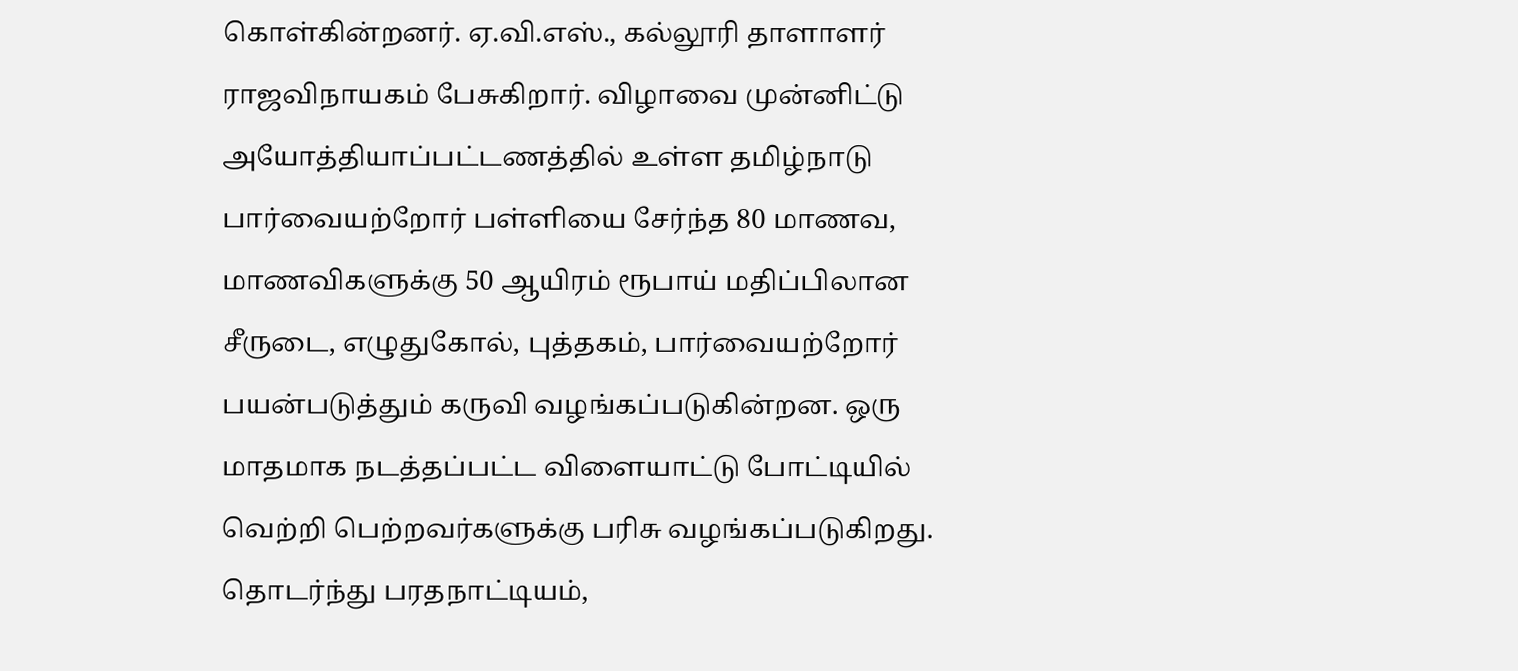கொள்கின்றனர். ஏ.வி.எஸ்., கல்லூரி தாளாளர் ராஜவிநாயகம் பேசுகிறார். விழாவை முன்னிட்டு அயோத்தியாப்பட்டணத்தில் உள்ள தமிழ்நாடு பார்வையற்றோர் பள்ளியை சேர்ந்த 80 மாணவ, மாணவிகளுக்கு 50 ஆயிரம் ரூபாய் மதிப்பிலான சீருடை, எழுதுகோல், புத்தகம், பார்வையற்றோர் பயன்படுத்தும் கருவி வழங்கப்படுகின்றன. ஒரு மாதமாக நடத்தப்பட்ட விளையாட்டு போட்டியில் வெற்றி பெற்றவர்களுக்கு பரிசு வழங்கப்படுகிறது. தொடர்ந்து பரதநாட்டியம்,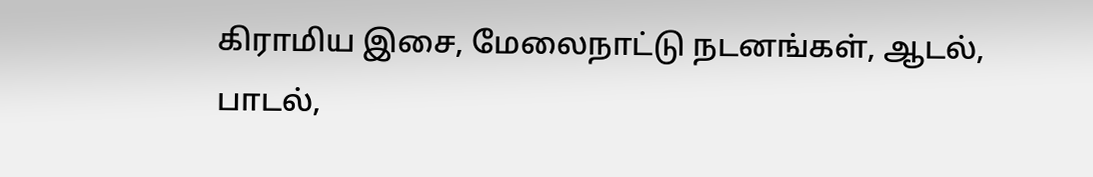கிராமிய இசை, மேலைநாட்டு நடனங்கள், ஆடல், பாடல்,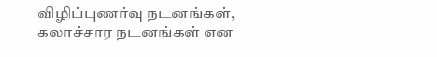விழிப்புணர்வு நடனங்கள், கலாச்சார நடனங்கள் என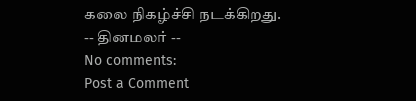கலை நிகழ்ச்சி நடக்கிறது.
-- தினமலர் --
No comments:
Post a Comment